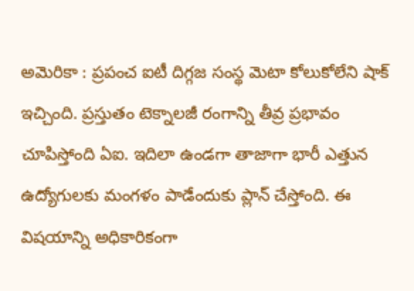అమెరికా : ప్రపంచ ఐటీ దిగ్గజ సంస్థ మెటా కోలుకోలేని షాక్ ఇచ్చింది. ప్రస్తుతం టెక్నాలజీ రంగాన్ని తీవ్ర ప్రభావం చూపిస్తోంది ఏఐ. ఇదిలా ఉండగా తాజాగా భారీ ఎత్తున ఉద్యోగులకు మంగళం పాడేందుకు ప్లాన్ చేస్తోంది. ఈ విషయాన్ని అధికారికంగా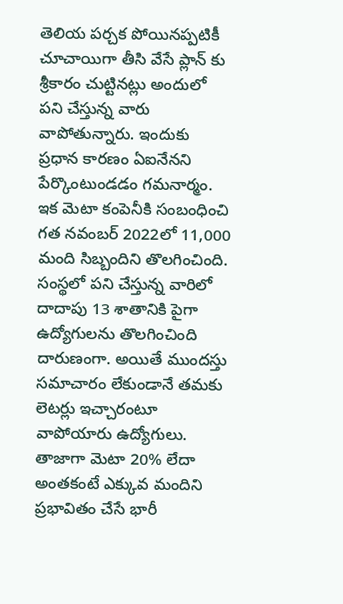తెలియ పర్చక పోయినప్పటికీ చూచాయిగా తీసి వేసే ప్లాన్ కు శ్రీకారం చుట్టినట్లు అందులో పని చేస్తున్న వారు వాపోతున్నారు. ఇందుకు ప్రధాన కారణం ఏఐనేనని పేర్కొంటుండడం గమనార్మం. ఇక మెటా కంపెనీకి సంబంధించి గత నవంబర్ 2022లో 11,000 మంది సిబ్బందిని తొలగించింది. సంస్థలో పని చేస్తున్న వారిలో దాదాపు 13 శాతానికి పైగా ఉద్యోగులను తొలగించింది దారుణంగా. అయితే ముందస్తు సమాచారం లేకుండానే తమకు లెటర్లు ఇచ్చారంటూ వాపోయారు ఉద్యోగులు.
తాజాగా మెటా 20% లేదా అంతకంటే ఎక్కువ మందిని ప్రభావితం చేసే భారీ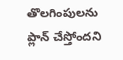తొలగింపులను ప్లాన్ చేస్తోందని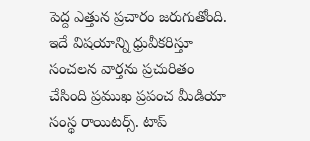పెద్ద ఎత్తున ప్రచారం జరుగుతోంది. ఇదే విషయాన్ని ధ్రువీకరిస్తూ సంచలన వార్తను ప్రచురితం చేసింది ప్రముఖ ప్రపంచ మీడియా సంస్థ రాయిటర్స్. టాప్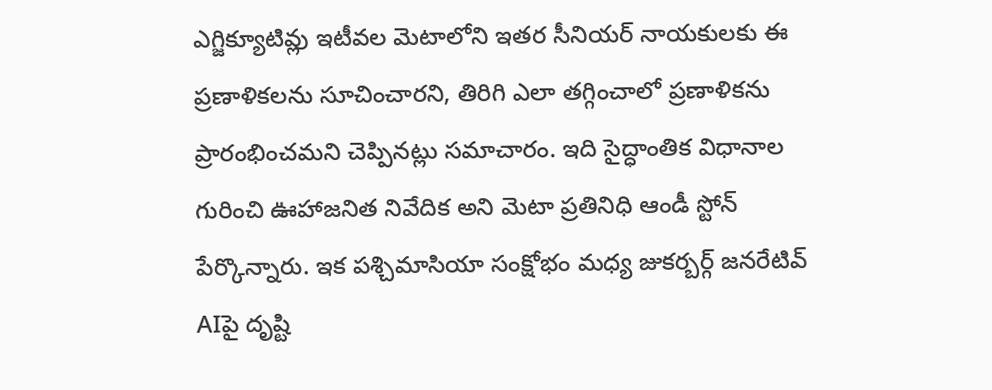ఎగ్జిక్యూటివ్లు ఇటీవల మెటాలోని ఇతర సీనియర్ నాయకులకు ఈ ప్రణాళికలను సూచించారని, తిరిగి ఎలా తగ్గించాలో ప్రణాళికను ప్రారంభించమని చెప్పినట్లు సమాచారం. ఇది సైద్ధాంతిక విధానాల గురించి ఊహాజనిత నివేదిక అని మెటా ప్రతినిధి ఆండీ స్టోన్ పేర్కొన్నారు. ఇక పశ్చిమాసియా సంక్షోభం మధ్య జుకర్బర్గ్ జనరేటివ్ AIపై దృష్టి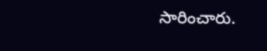సారించారు.